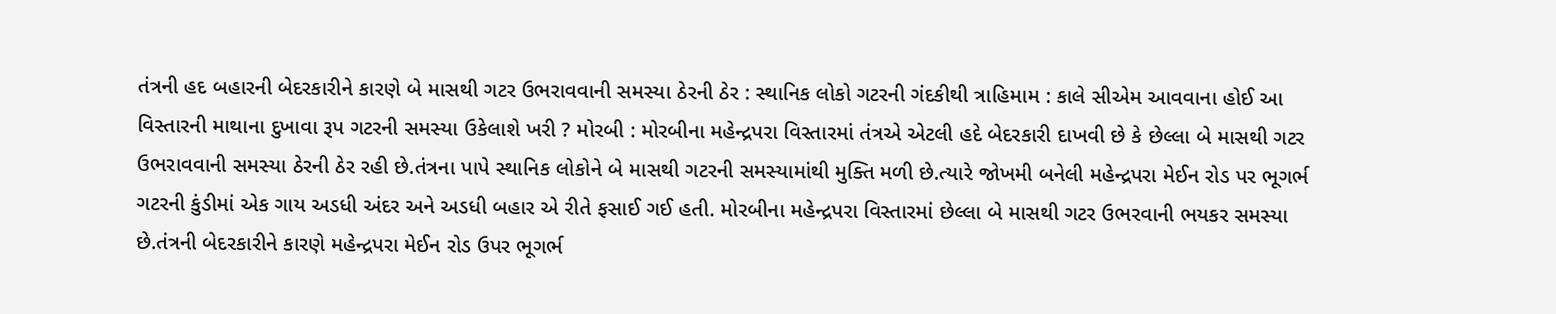તંત્રની હદ બહારની બેદરકારીને કારણે બે માસથી ગટર ઉભરાવવાની સમસ્યા ઠેરની ઠેર : સ્થાનિક લોકો ગટરની ગંદકીથી ત્રાહિમામ : કાલે સીએમ આવવાના હોઈ આ વિસ્તારની માથાના દુખાવા રૂપ ગટરની સમસ્યા ઉકેલાશે ખરી ? મોરબી : મોરબીના મહેન્દ્રપરા વિસ્તારમાં તંત્રએ એટલી હદે બેદરકારી દાખવી છે કે છેલ્લા બે માસથી ગટર ઉભરાવવાની સમસ્યા ઠેરની ઠેર રહી છે.તંત્રના પાપે સ્થાનિક લોકોને બે માસથી ગટરની સમસ્યામાંથી મુક્તિ મળી છે.ત્યારે જોખમી બનેલી મહેન્દ્રપરા મેઈન રોડ પર ભૂગર્ભ ગટરની કુંડીમાં એક ગાય અડધી અંદર અને અડધી બહાર એ રીતે ફસાઈ ગઈ હતી. મોરબીના મહેન્દ્રપરા વિસ્તારમાં છેલ્લા બે માસથી ગટર ઉભરવાની ભયકર સમસ્યા છે.તંત્રની બેદરકારીને કારણે મહેન્દ્રપરા મેઈન રોડ ઉપર ભૂગર્ભ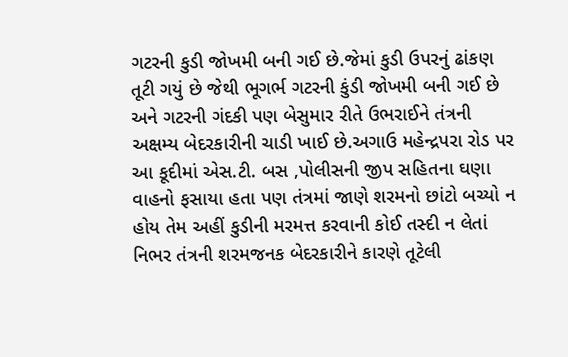ગટરની કુડી જોખમી બની ગઈ છે.જેમાં કુડી ઉપરનું ઢાંકણ તૂટી ગયું છે જેથી ભૂગર્ભ ગટરની કુંડી જોખમી બની ગઈ છે અને ગટરની ગંદકી પણ બેસુમાર રીતે ઉભરાઈને તંત્રની અક્ષમ્ય બેદરકારીની ચાડી ખાઈ છે.અગાઉ મહેન્દ્રપરા રોડ પર આ કૂદીમાં એસ.ટી. બસ ,પોલીસની જીપ સહિતના ઘણા વાહનો ફસાયા હતા પણ તંત્રમાં જાણે શરમનો છાંટો બચ્યો ન હોય તેમ અહીં કુડીની મરમત્ત કરવાની કોઈ તસ્દી ન લેતાં નિભર તંત્રની શરમજનક બેદરકારીને કારણે તૂટેલી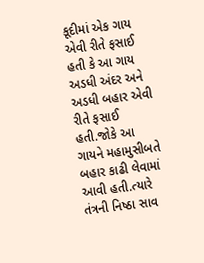કૂદીમાં એક ગાય એવી રીતે ફસાઈ હતી કે આ ગાય અડધી અંદર અને અડધી બહાર એવી રીતે ફસાઈ હતી.જોકે આ ગાયને મહામુસીબતે બહાર કાઢી લેવામાં આવી હતી.ત્યારે તંત્રની નિષ્ઠા સાવ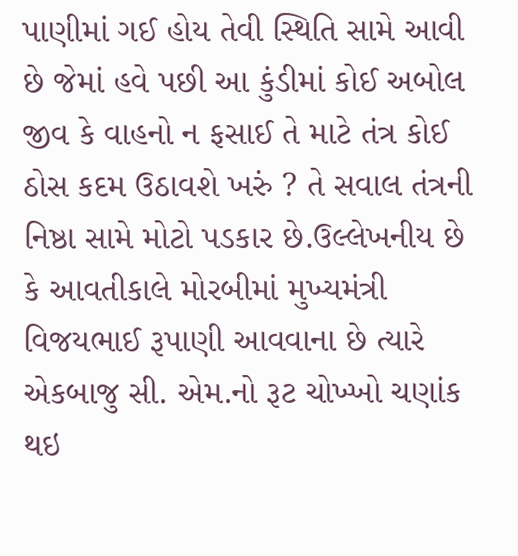પાણીમાં ગઈ હોય તેવી સ્થિતિ સામે આવી છે જેમાં હવે પછી આ કુંડીમાં કોઈ અબોલ જીવ કે વાહનો ન ફસાઈ તે માટે તંત્ર કોઈ ઠોસ કદમ ઉઠાવશે ખરું ? તે સવાલ તંત્રની નિષ્ઠા સામે મોટો પડકાર છે.ઉલ્લેખનીય છે કે આવતીકાલે મોરબીમાં મુખ્યમંત્રી વિજયભાઈ રૂપાણી આવવાના છે ત્યારે એકબાજુ સી. એમ.નો રૂટ ચોખ્ખો ચણાંક થઇ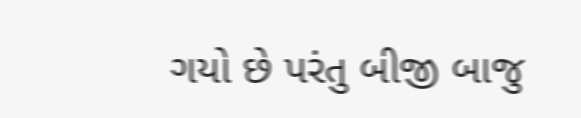ગયો છે પરંતુ બીજી બાજુ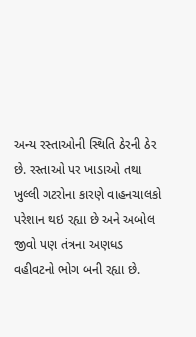અન્ય રસ્તાઓની સ્થિતિ ઠેરની ઠેર છે. રસ્તાઓ પર ખાડાઓ તથા ખુલ્લી ગટરોના કારણે વાહનચાલકો પરેશાન થઇ રહ્યા છે અને અબોલ જીવો પણ તંત્રના અણધડ વહીવટનો ભોગ બની રહ્યા છે.